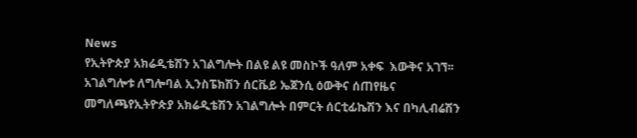News
የኢትዮጵያ አክሬዲቴሽን አገልግሎት በልዩ ልዩ መስኮች ዓለም አቀፍ  እውቅና አገኘ፡፡አገልግሎቱ ለግሎባል ኢንስፔክሽን ሰርቬይ ኤጀንሲ ዕውቅና ሰጠየዜና መግለጫየኢትዮጵያ አክሬዲቴሽን አገልግሎት በምርት ሰርቲፊኬሽን እና በካሊብሬሽን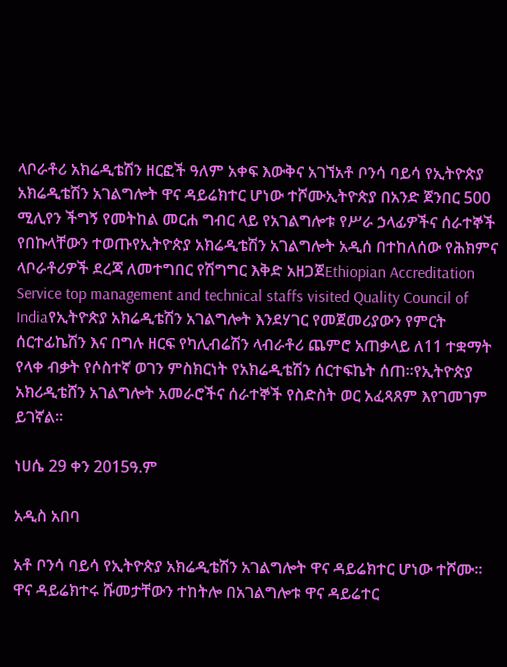ላቦራቶሪ አክሬዲቴሽን ዘርፎች ዓለም አቀፍ እውቅና አገኘአቶ ቦንሳ ባይሳ የኢትዮጵያ አክሬዲቴሽን አገልግሎት ዋና ዳይሬክተር ሆነው ተሾሙኢትዮጵያ በአንድ ጀንበር 500 ሚሊየን ችግኝ የመትከል መርሐ ግብር ላይ የአገልግሎቱ የሥራ ኃላፊዎችና ሰራተኞች የበኩላቸውን ተወጡየኢትዮጵያ አክሬዲቴሽን አገልግሎት አዲሰ በተከለሰው የሕክምና ላቦራቶሪዎች ደረጃ ለመተግበር የሽግግር እቅድ አዘጋጀEthiopian Accreditation Service top management and technical staffs visited Quality Council of Indiaየኢትዮጵያ አክሬዲቴሽን አገልግሎት እንደሃገር የመጀመሪያውን የምርት ሰርተፊኬሽን እና በግሉ ዘርፍ የካሊብሬሽን ላብራቶሪ ጨምሮ አጠቃላይ ለ11 ተቋማት የላቀ ብቃት የሶስተኛ ወገን ምስክርነት የአክሬዲቴሽን ሰርተፍኬት ሰጠ፡፡የኢትዮጵያ አክሪዲቴሸን አገልግሎት አመራሮችና ሰራተኞች የስድስት ወር አፈጻጸም እየገመገም ይገኛል፡፡

ነሀሴ 29 ቀን 2015ዓ.ም

አዲስ አበባ

አቶ ቦንሳ ባይሳ የኢትዮጵያ አክሬዲቴሽን አገልግሎት ዋና ዳይሬክተር ሆነው ተሾሙ፡፡ ዋና ዳይሬክተሩ ሹመታቸውን ተከትሎ በአገልግሎቱ ዋና ዳይሬተር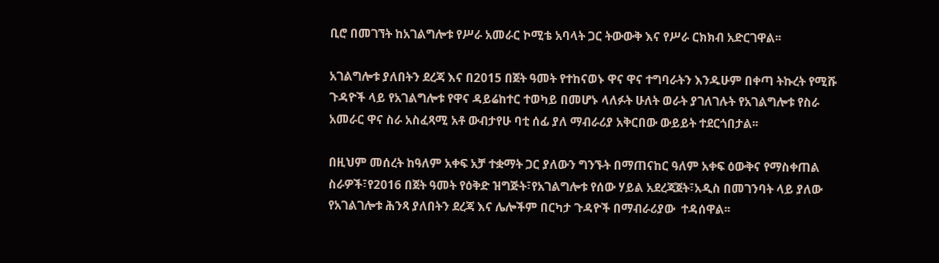ቢሮ በመገኘት ከአገልግሎቱ የሥራ አመራር ኮሚቴ አባላት ጋር ትውውቅ እና የሥራ ርክክብ አድርገዋል፡፡

አገልግሎቱ ያለበትን ደረጃ እና በ2015 በጀት ዓመት የተከናወኑ ዋና ዋና ተግባራትን እንዱሁም በቀጣ ትኩረት የሚሹ ጉዳዮች ላይ የአገልግሎቱ የዋና ዳይሬከተር ተወካይ በመሆኑ ላለፉት ሁለት ወራት ያገለገሉት የአገልግሎቱ የስራ አመራር ዋና ስራ አስፈጻሚ አቶ ውብታየሁ ባቲ ሰፊ ያለ ማብራሪያ አቅርበው ውይይት ተደርጎበታል፡፡

በዚህም መሰረት ከዓለም አቀፍ አቻ ተቋማት ጋር ያለውን ግንኙት በማጠናከር ዓለም አቀፍ ዕውቅና የማስቀጠል ስራዎች፣የ2016 በጀት ዓመት የዕቅድ ዝግጅት፣የአገልግሎቱ የሰው ሃይል አደረጃጀት፣አዲስ በመገንባት ላይ ያለው የአገልገሎቱ ሕንጻ ያለበትን ደረጃ እና ሌሎችም በርካታ ጉዳዮች በማብራሪያው  ተዳሰዋል፡፡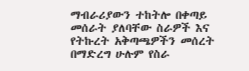ማብራሪያውን ተከትሎ በቀጣይ መሰራት ያለባቸው ስራዎች እና የትኩረት አቅጣጫዎችን መሰረት በማድረግ ሁሉም የስራ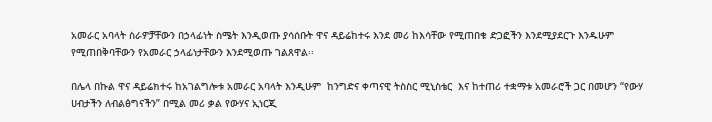አመራር አባላት ስራዎቻቸውን በኃላፊነት ስሜት እንዲወጡ ያሳሰቡት ዋና ዳይሬከተሩ እንደ መሪ ከእሳቸው የሚጠበቁ ድጋፎችን እንደሚያደርጉ እንዱሁም የሚጠበቅባቸውን የአመራር ኃላፊነታቸውን እንደሚወጡ ገልጸዋል፡፡

በሌላ በኩል ዋና ዳይሬክተሩ ከአገልግሎቱ አመራር አባላት እንዲሁም  ከንግድና ቀጣናዊ ትስስር ሚኒስቴር  እና ከተጠሪ ተቋማቱ አመራሮች ጋር በመሆን “የውሃ ሀብታችን ለብልፅግናችን” በሚል መሪ ቃል የውሃና ኢነርጂ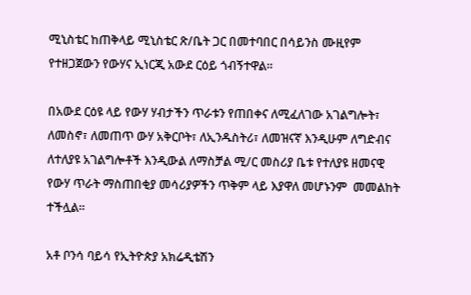ሚኒስቴር ከጠቅላይ ሚኒስቴር ጽ/ቤት ጋር በመተባበር በሳይንስ ሙዚየም የተዘጋጀውን የውሃና ኢነርጂ አውደ ርዕይ ጎብኝተዋል።

በአውደ ርዕዩ ላይ የውሃ ሃብታችን ጥራቱን የጠበቀና ለሚፈለገው አገልግሎት፣ ለመስኖ፣ ለመጠጥ ውሃ አቅርቦት፣ ለኢንዱስትሪ፣ ለመዝናኛ እንዲሁም ለግድብና ለተለያዩ አገልግሎቶች እንዲውል ለማስቻል ሚ/ር መስሪያ ቤቱ የተለያዩ ዘመናዊ የውሃ ጥራት ማስጠበቂያ መሳሪያዎችን ጥቅም ላይ እያዋለ መሆኑንም  መመልከት ተችሏል፡፡

አቶ ቦንሳ ባይሳ የኢትዮጵያ አክሬዲቴሽን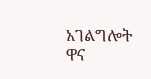አገልግሎት ዋና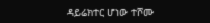ዳይሬክተር ሆነው ተሾሙ